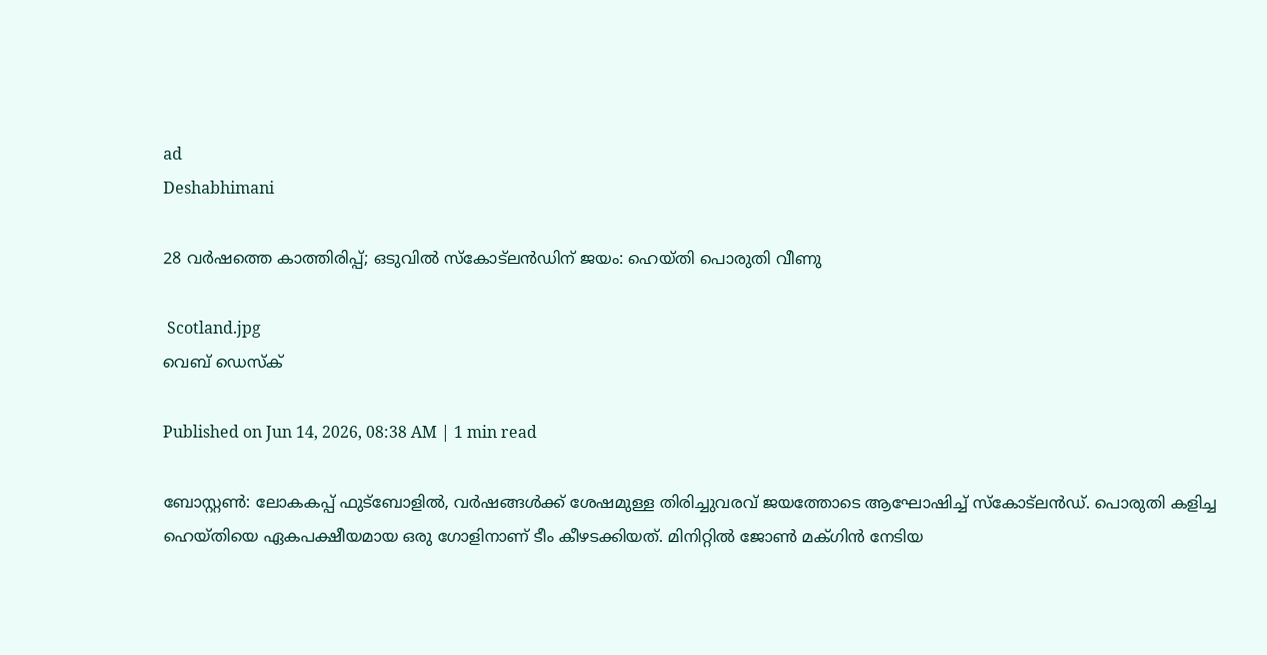ad
Deshabhimani

28 വർഷത്തെ കാത്തിരിപ്പ്; ഒടുവിൽ സ്‌കോട്‌ലൻഡിന് ജയം: ഹെയ്തി പൊരുതി വീണു

 Scotland.jpg
വെബ് ഡെസ്ക്

Published on Jun 14, 2026, 08:38 AM | 1 min read

ബോസ്റ്റൺ: ലോകകപ്പ് ഫുട്ബോളിൽ, വർഷങ്ങൾക്ക്‌ ശേഷമുള്ള തിരിച്ചുവരവ്‌ ജയത്തോടെ ആഘോഷിച്ച് സ്‌കോട്‌ലൻഡ്. പൊരുതി കളിച്ച ഹെയ്തിയെ ഏകപക്ഷീയമായ ഒരു ഗോളിനാണ് ടീം കീഴടക്കിയത്. മിനിറ്റിൽ ജോൺ മക്‌ഗിൻ നേടിയ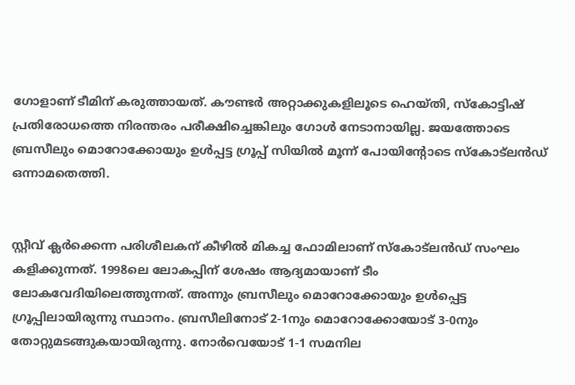ഗോളാണ് ടീമിന് കരുത്തായത്. കൗണ്ടർ അറ്റാക്കുകളിലൂടെ ഹെയ്തി, സ്കോട്ടിഷ് പ്രതിരോധത്തെ നിരന്തരം പരീക്ഷിച്ചെങ്കിലും ഗോൾ നേടാനായില്ല. ജയത്തോടെ ബ്രസീലും മൊറോക്കോയും ഉൾപ്പട്ട ഗ്രൂപ്പ് സിയിൽ മൂന്ന് പോയിന്റോടെ സ്‌കോട്‌ലൻഡ് ഒന്നാമതെത്തി.


സ്റ്റീവ്‌ ക്ലർക്കെന്ന പരിശീലകന്‌ കീഴിൽ മികച്ച ഫോമിലാണ്‌ സ്‌കോട്‌ലൻഡ്‌ സംഘം കളിക്കുന്നത്. 1998ലെ ലോകപ്പിന് ശേഷം ആദ്യമായാണ് ടീം ലോകവേദിയിലെത്തുന്നത്‌. അന്നും ബ്രസീലും മൊറോക്കോയും ഉൾപ്പെട്ട ഗ്രൂപ്പിലായിരുന്നു സ്ഥാനം. ബ്രസീലിനോട് 2-1നും മൊറോക്കോയോട് 3-0നും തോറ്റുമടങ്ങുകയായിരുന്നു. നോർവെയോട് 1-1 സമനില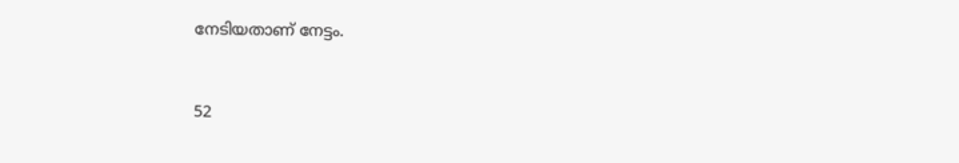നേടിയതാണ് നേട്ടം.


52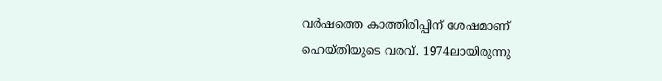വർഷത്തെ കാത്തിരിപ്പിന്‌ ശേഷമാണ്‌ ഹെയ്‌തിയുടെ വരവ്. 1974ലായിരുന്നു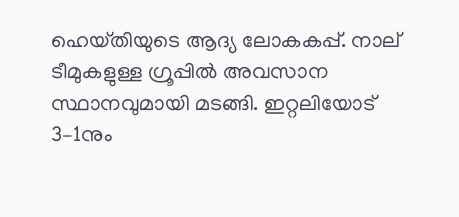ഹെയ്‌തിയുടെ ആദ്യ ലോകകപ്പ്‌. നാല്‌ ടീമുകളുള്ള ഗ്രൂപ്പിൽ അവസാന സ്ഥാനവുമായി മടങ്ങി. ഇറ്റലിയോട്‌ 3–1നും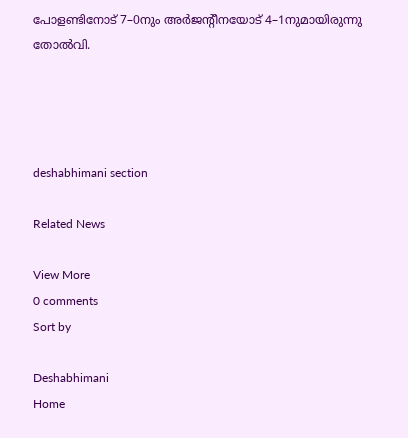പോളണ്ടിനോട്‌ 7–0നും അർജന്റീനയോട്‌ 4–1നുമായിരുന്നു തോൽവി.




deshabhimani section

Related News

View More
0 comments
Sort by

Deshabhimani
Home